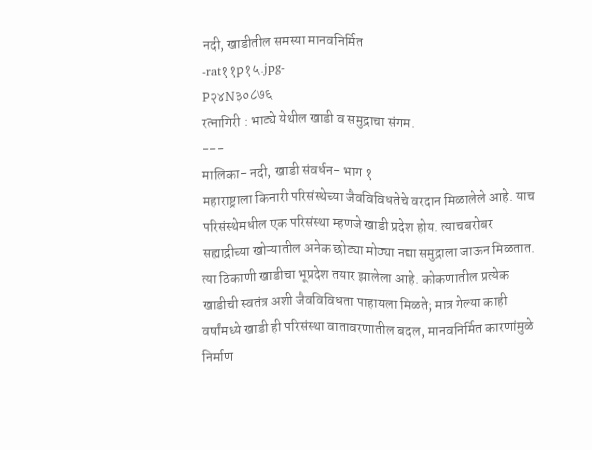नदी, खाडीतील समस्या मानवनिर्मित
-rat११p१५.jpg-
P२४N३०८७६
रत्नागिरी : भाट्ये येथील खाडी व समुद्राचा संगम.
---
मालिका- नदी, खाडी संवर्धन- भाग १
महाराष्ट्राला किनारी परिसंस्थेच्या जैवविविधतेचे वरदान मिळालेले आहे. याच परिसंस्थेमधील एक परिसंस्था म्हणजे खाडी प्रदेश होय. त्याचबरोबर सह्याद्रीच्या खोऱ्यातील अनेक छोट्या मोठ्या नद्या समुद्राला जाऊन मिळतात. त्या ठिकाणी खाडीचा भूप्रदेश तयार झालेला आहे. कोकणातील प्रत्येक खाडीची स्वतंत्र अशी जैवविविधता पाहायला मिळते; मात्र गेल्या काही वर्षांमध्ये खाडी ही परिसंस्था वातावरणातील बदल, मानवनिर्मित कारणांमुळे निर्माण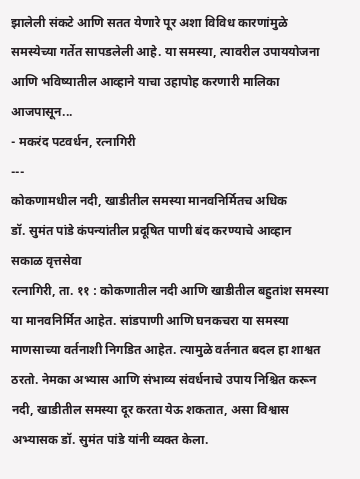झालेली संकटे आणि सतत येणारे पूर अशा विविध कारणांमुळे समस्येच्या गर्तेत सापडलेली आहे. या समस्या, त्यावरील उपाययोजना आणि भविष्यातील आव्हाने याचा उहापोह करणारी मालिका आजपासून...
- मकरंद पटवर्धन, रत्नागिरी
---
कोकणामधील नदी, खाडीतील समस्या मानवनिर्मितच अधिक
डॉ. सुमंत पांडे कंपन्यांतील प्रदूषित पाणी बंद करण्याचे आव्हान
सकाळ वृत्तसेवा
रत्नागिरी, ता. ११ : कोकणातील नदी आणि खाडीतील बहुतांश समस्या या मानवनिर्मित आहेत. सांडपाणी आणि घनकचरा या समस्या माणसाच्या वर्तनाशी निगडित आहेत. त्यामुळे वर्तनात बदल हा शाश्वत ठरतो. नेमका अभ्यास आणि संभाव्य संवर्धनाचे उपाय निश्चित करून नदी, खाडीतील समस्या दूर करता येऊ शकतात, असा विश्वास अभ्यासक डॉ. सुमंत पांडे यांनी व्यक्त केला.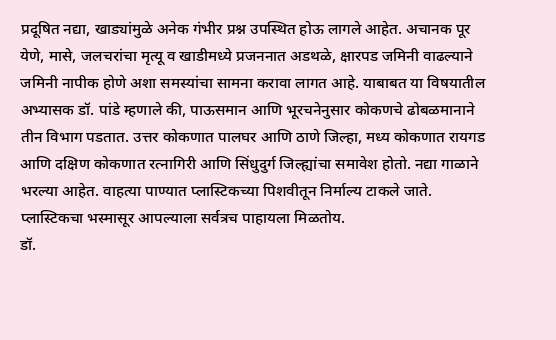प्रदूषित नद्या, खाड्यांमुळे अनेक गंभीर प्रश्न उपस्थित होऊ लागले आहेत. अचानक पूर येणे, मासे, जलचरांचा मृत्यू व खाडीमध्ये प्रजननात अडथळे, क्षारपड जमिनी वाढल्याने जमिनी नापीक होणे अशा समस्यांचा सामना करावा लागत आहे. याबाबत या विषयातील अभ्यासक डॉ. पांडे म्हणाले की, पाऊसमान आणि भूरचनेनुसार कोकणचे ढोबळमानाने तीन विभाग पडतात. उत्तर कोकणात पालघर आणि ठाणे जिल्हा, मध्य कोकणात रायगड आणि दक्षिण कोकणात रत्नागिरी आणि सिंधुदुर्ग जिल्ह्यांचा समावेश होतो. नद्या गाळाने भरल्या आहेत. वाहत्या पाण्यात प्लास्टिकच्या पिशवीतून निर्माल्य टाकले जाते. प्लास्टिकचा भस्मासूर आपल्याला सर्वत्रच पाहायला मिळतोय.
डॉ.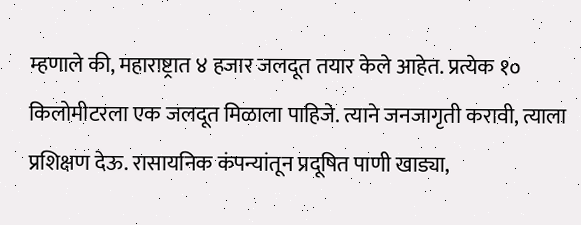म्हणाले की, महाराष्ट्रात ४ हजार जलदूत तयार केले आहेत. प्रत्येक १० किलोमीटरला एक जलदूत मिळाला पाहिजे. त्याने जनजागृती करावी, त्याला प्रशिक्षण देऊ. रासायनिक कंपन्यांतून प्रदूषित पाणी खाड्या,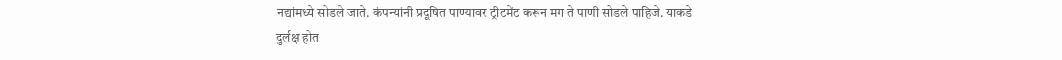नद्यांमध्ये सोडले जाते. कंपन्यांनी प्रदूषित पाण्यावर ट्रीटमेंट करून मग ते पाणी सोडले पाहिजे. याकडे दुर्लक्ष होत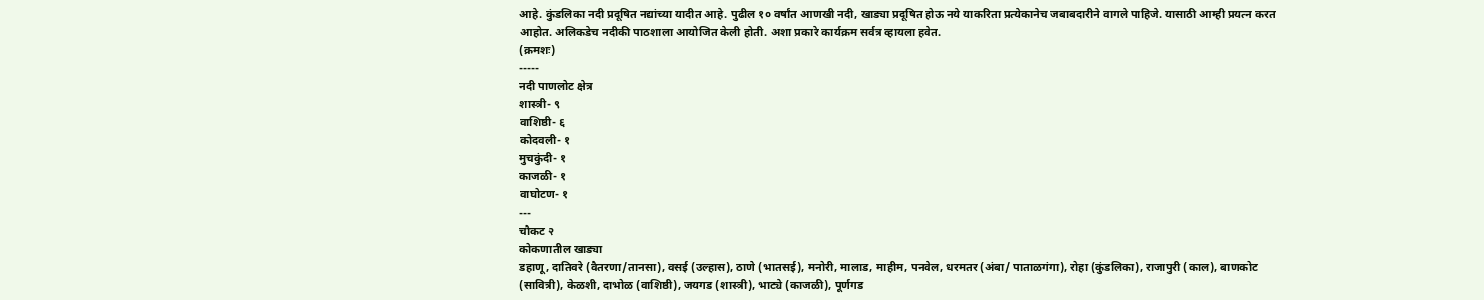आहे. कुंडलिका नदी प्रदूषित नद्यांच्या यादीत आहे. पुढील १० वर्षांत आणखी नदी, खाड्या प्रदूषित होऊ नये याकरिता प्रत्येकानेच जबाबदारीने वागले पाहिजे. यासाठी आम्ही प्रयत्न करत आहोत. अलिकडेच नदीकी पाठशाला आयोजित केली होती. अशा प्रकारे कार्यक्रम सर्वत्र व्हायला हवेत.
(क्रमशः)
-----
नदी पाणलोट क्षेत्र
शास्त्री- ९
वाशिष्ठी- ६
कोदवली- १
मुचकुंदी- १
काजळी- १
वाघोटण- १
---
चौकट २
कोकणातील खाड्या
डहाणू, दातिवरे (वैतरणा/तानसा), वसई (उल्हास), ठाणे (भातसई), मनोरी, मालाड, माहीम, पनवेल, धरमतर (अंबा/ पाताळगंगा), रोहा (कुंडलिका), राजापुरी (काल), बाणकोट (सावित्री), केळशी, दाभोळ (वाशिष्ठी), जयगड (शास्त्री), भाट्ये (काजळी), पूर्णगड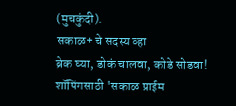(मुचकुंदी).
सकाळ+ चे सदस्य व्हा
ब्रेक घ्या, डोकं चालवा, कोडे सोडवा!
शॉपिंगसाठी 'सकाळ प्राईम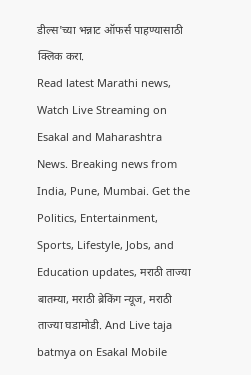डील्स'च्या भन्नाट ऑफर्स पाहण्यासाठी क्लिक करा.
Read latest Marathi news, Watch Live Streaming on Esakal and Maharashtra News. Breaking news from India, Pune, Mumbai. Get the Politics, Entertainment, Sports, Lifestyle, Jobs, and Education updates, मराठी ताज्या बातम्या, मराठी ब्रेकिंग न्यूज, मराठी ताज्या घडामोडी. And Live taja batmya on Esakal Mobile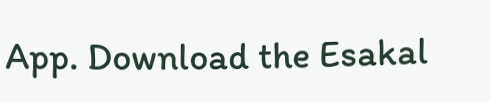App. Download the Esakal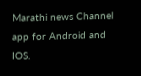Marathi news Channel app for Android and IOS.